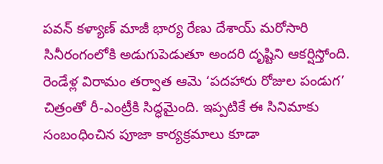పవన్ కళ్యాణ్ మాజీ భార్య రేణు దేశాయ్ మరోసారి సినీరంగంలోకి అడుగుపెడుతూ అందరి దృష్టిని ఆకర్షిస్తోంది. రెండేళ్ల విరామం తర్వాత ఆమె ‘పదహారు రోజుల పండుగ’ చిత్రంతో రీ-ఎంట్రీకి సిద్ధమైంది. ఇప్పటికే ఈ సినిమాకు సంబంధించిన పూజా కార్యక్రమాలు కూడా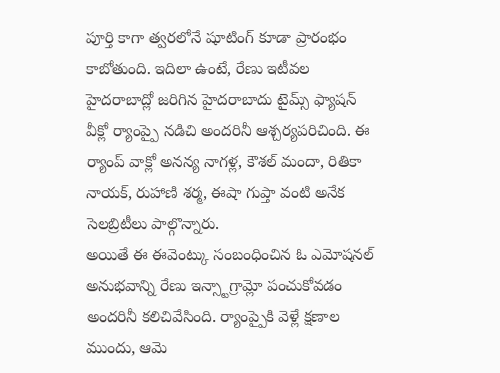పూర్తి కాగా త్వరలోనే షూటింగ్ కూడా ప్రారంభం కాబోతుంది. ఇదిలా ఉంటే, రేణు ఇటీవల హైదరాబాద్లో జరిగిన హైదరాబాదు టైమ్స్ ఫ్యాషన్ వీక్లో ర్యాంప్పై నడిచి అందరినీ ఆశ్చర్యపరిచింది. ఈ ర్యాంప్ వాక్లో అనన్య నాగళ్ల, కౌశల్ మందా, రితికా నాయక్, రుహాణి శర్మ, ఈషా గుప్తా వంటి అనేక సెలబ్రిటీలు పాల్గొన్నారు.
అయితే ఈ ఈవెంట్కు సంబంధించిన ఓ ఎమోషనల్ అనుభవాన్ని రేణు ఇన్స్టాగ్రామ్లో పంచుకోవడం అందరినీ కలిచివేసింది. ర్యాంప్పైకి వెళ్లే క్షణాల ముందు, ఆమె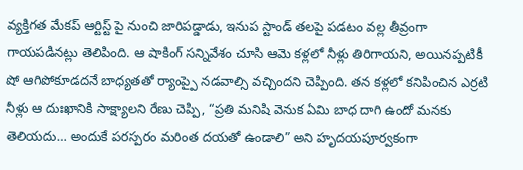వ్యక్తిగత మేకప్ ఆర్టిస్ట్ పై నుంచి జారిపడ్డాడు, ఇనుప స్టాండ్ తలపై పడటం వల్ల తీవ్రంగా గాయపడినట్లు తెలిపింది. ఆ షాకింగ్ సన్నివేశం చూసి ఆమె కళ్లలో నీళ్లు తిరిగాయని, అయినప్పటికీ షో ఆగిపోకూడదనే బాధ్యతతో ర్యాంప్పై నడవాల్సి వచ్చిందని చెప్పింది. తన కళ్లలో కనిపించిన ఎర్రటి నీళ్లు ఆ దుఃఖానికి సాక్ష్యాలని రేణు చెప్పి, “ప్రతి మనిషి వెనుక ఏమి బాధ దాగి ఉందో మనకు తెలియదు… అందుకే పరస్పరం మరింత దయతో ఉండాలి” అని హృదయపూర్వకంగా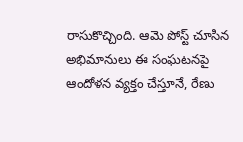రాసుకొచ్చింది. ఆమె పోస్ట్ చూసిన అభిమానులు ఈ సంఘటనపై ఆందోళన వ్యక్తం చేస్తూనే, రేణు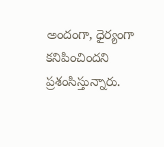అందంగా, ధైర్యంగా కనిపించిందని ప్రశంసిస్తున్నారు.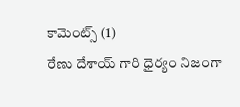కామెంట్స్ (1)
రేణు దేశాయ్ గారి ధైర్యం నిజంగా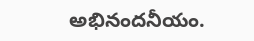అభినందనీయం.